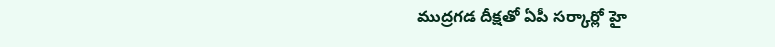ముద్రగడ దీక్షతో ఏపీ సర్కార్లో హై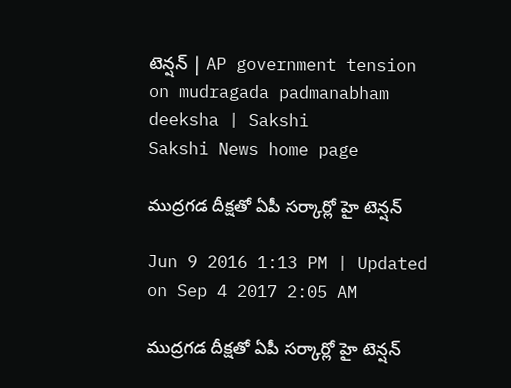టెన్షన్ | AP government tension on mudragada padmanabham deeksha | Sakshi
Sakshi News home page

ముద్రగడ దీక్షతో ఏపీ సర్కార్లో హై టెన్షన్

Jun 9 2016 1:13 PM | Updated on Sep 4 2017 2:05 AM

ముద్రగడ దీక్షతో ఏపీ సర్కార్లో హై టెన్షన్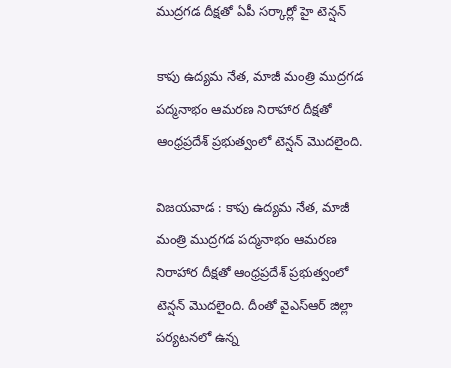ముద్రగడ దీక్షతో ఏపీ సర్కార్లో హై టెన్షన్

కాపు ఉద్యమ నేత, మాజీ మంత్రి ముద్రగడ పద్మనాభం ఆమరణ నిరాహార దీక్షతో ఆంధ్రప్రదేశ్ ప్రభుత్వంలో టెన్షన్ మొదలైంది.

విజయవాడ : కాపు ఉద్యమ నేత, మాజీ మంత్రి ముద్రగడ పద్మనాభం ఆమరణ నిరాహార దీక్షతో ఆంధ్రప్రదేశ్ ప్రభుత్వంలో టెన్షన్ మొదలైంది. దీంతో వైఎస్ఆర్ జిల్లా పర్యటనలో ఉన్న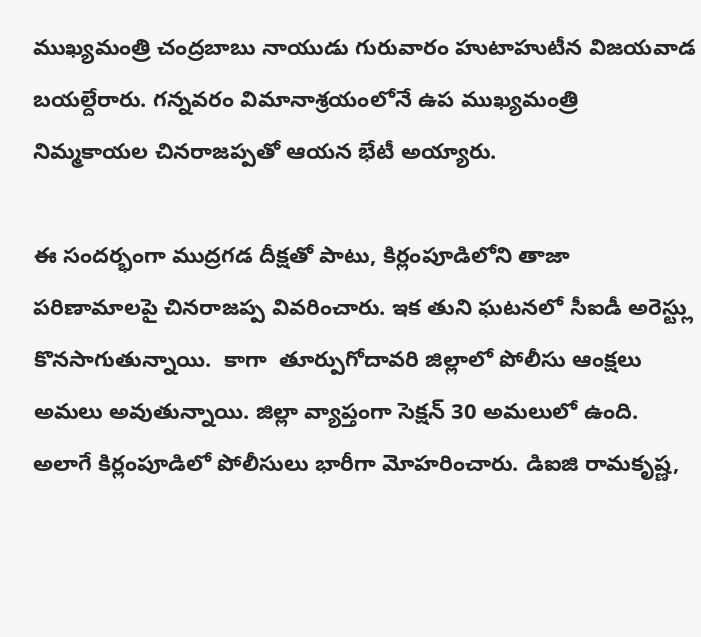ముఖ్యమంత్రి చంద్రబాబు నాయుడు గురువారం హుటాహుటీన విజయవాడ బయల్దేరారు. గన్నవరం విమానాశ్రయంలోనే ఉప ముఖ్యమంత్రి నిమ్మకాయల చినరాజప్పతో ఆయన భేటీ అయ్యారు.

ఈ సందర్భంగా ముద్రగడ దీక్షతో పాటు, కిర్లంపూడిలోని తాజా పరిణామాలపై చినరాజప్ప వివరించారు. ఇక తుని ఘటనలో సీఐడీ అరెస్ట్లు కొనసాగుతున్నాయి.  కాగా  తూర్పుగోదావరి జిల్లాలో పోలీసు ఆంక్షలు అమలు అవుతున్నాయి. జిల్లా వ్యాప్తంగా సెక్షన్ 30 అమలులో ఉంది. అలాగే కిర్లంపూడిలో పోలీసులు భారీగా మోహరించారు. డిఐజి రామకృష్ణ,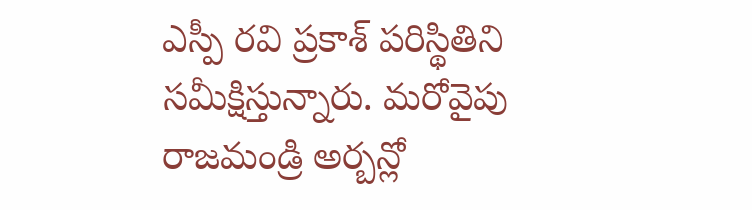ఎస్పీ రవి ప్రకాశ్‌ పరిస్థితిని సమీక్షిస్తున్నారు. మరోవైపు రాజమండ్రి అర్బన్లో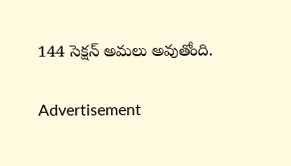144 సెక్షన్ అమలు అవుతోంది.

Advertisement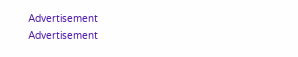Advertisement
Advertisement